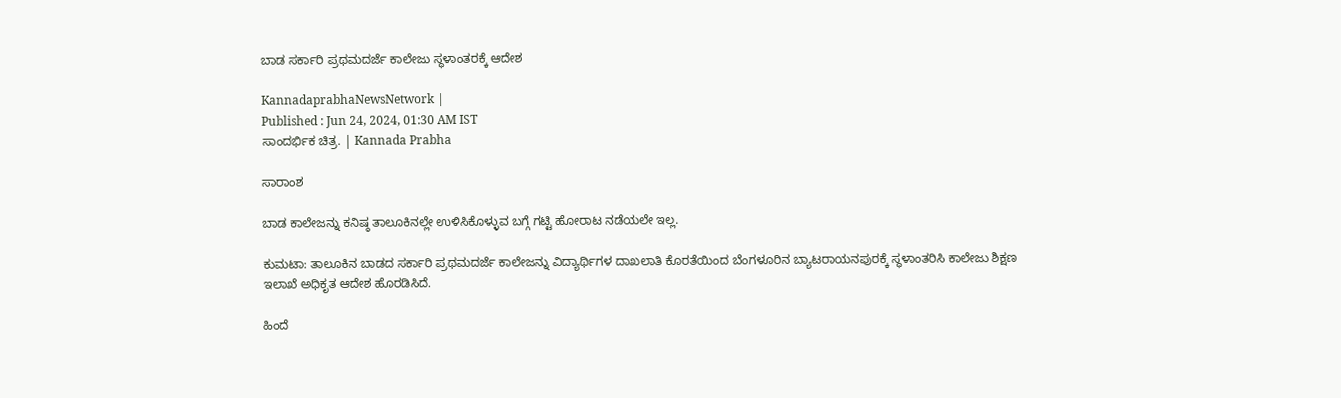ಬಾಡ ಸರ್ಕಾರಿ ಪ್ರಥಮದರ್ಜೆ ಕಾಲೇಜು ಸ್ಥಳಾಂತರಕ್ಕೆ ಆದೇಶ

KannadaprabhaNewsNetwork |
Published : Jun 24, 2024, 01:30 AM IST
ಸಾಂದರ್ಭಿಕ ಚಿತ್ರ. | Kannada Prabha

ಸಾರಾಂಶ

ಬಾಡ ಕಾಲೇಜನ್ನು ಕನಿಷ್ಠ ತಾಲೂಕಿನಲ್ಲೇ ಉಳಿಸಿಕೊಳ್ಳುವ ಬಗ್ಗೆ ಗಟ್ಟಿ ಹೋರಾಟ ನಡೆಯಲೇ ಇಲ್ಲ.

ಕುಮಟಾ: ತಾಲೂಕಿನ ಬಾಡದ ಸರ್ಕಾರಿ ಪ್ರಥಮದರ್ಜೆ ಕಾಲೇಜನ್ನು ವಿದ್ಯಾರ್ಥಿಗಳ ದಾಖಲಾತಿ ಕೊರತೆಯಿಂದ ಬೆಂಗಳೂರಿನ ಬ್ಯಾಟರಾಯನಪುರಕ್ಕೆ ಸ್ಥಳಾಂತರಿಸಿ ಕಾಲೇಜು ಶಿಕ್ಷಣ ಇಲಾಖೆ ಅಧಿಕೃತ ಆದೇಶ ಹೊರಡಿಸಿದೆ.

ಹಿಂದೆ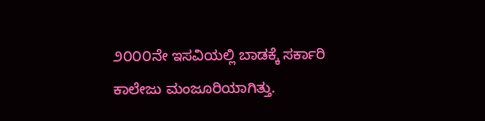೨೦೦೦ನೇ ಇಸವಿಯಲ್ಲಿ ಬಾಡಕ್ಕೆ ಸರ್ಕಾರಿ ಕಾಲೇಜು ಮಂಜೂರಿಯಾಗಿತ್ತು.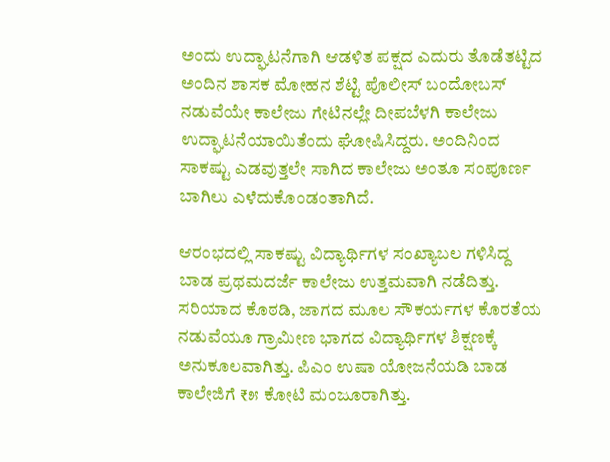ಅಂದು ಉದ್ಘಾಟನೆಗಾಗಿ ಆಡಳಿತ ಪಕ್ಷದ ಎದುರು ತೊಡೆತಟ್ಟಿದ ಅಂದಿನ ಶಾಸಕ ಮೋಹನ ಶೆಟ್ಟಿ ಪೊಲೀಸ್ ಬಂದೋಬಸ್ ನಡುವೆಯೇ ಕಾಲೇಜು ಗೇಟಿನಲ್ಲೇ ದೀಪಬೆಳಗಿ ಕಾಲೇಜು ಉದ್ಘಾಟನೆಯಾಯಿತೆಂದು ಘೋಷಿಸಿದ್ದರು. ಅಂದಿನಿಂದ ಸಾಕಷ್ಟು ಎಡವುತ್ತಲೇ ಸಾಗಿದ ಕಾಲೇಜು ಅಂತೂ ಸಂಪೂರ್ಣ ಬಾಗಿಲು ಎಳೆದುಕೊಂಡಂತಾಗಿದೆ.

ಆರಂಭದಲ್ಲಿ ಸಾಕಷ್ಟು ವಿದ್ಯಾರ್ಥಿಗಳ ಸಂಖ್ಯಾಬಲ ಗಳಿಸಿದ್ದ ಬಾಡ ಪ್ರಥಮದರ್ಜೆ ಕಾಲೇಜು ಉತ್ತಮವಾಗಿ ನಡೆದಿತ್ತು. ಸರಿಯಾದ ಕೊಠಡಿ, ಜಾಗದ ಮೂಲ ಸೌಕರ್ಯಗಳ ಕೊರತೆಯ ನಡುವೆಯೂ ಗ್ರಾಮೀಣ ಭಾಗದ ವಿದ್ಯಾರ್ಥಿಗಳ ಶಿಕ್ಷಣಕ್ಕೆ ಅನುಕೂಲವಾಗಿತ್ತು. ಪಿಎಂ ಉಷಾ ಯೋಜನೆಯಡಿ ಬಾಡ ಕಾಲೇಜಿಗೆ ₹೫ ಕೋಟಿ ಮಂಜೂರಾಗಿತ್ತು.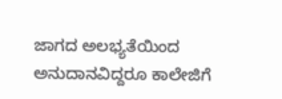ಜಾಗದ ಅಲಭ್ಯತೆಯಿಂದ ಅನುದಾನವಿದ್ದರೂ ಕಾಲೇಜಿಗೆ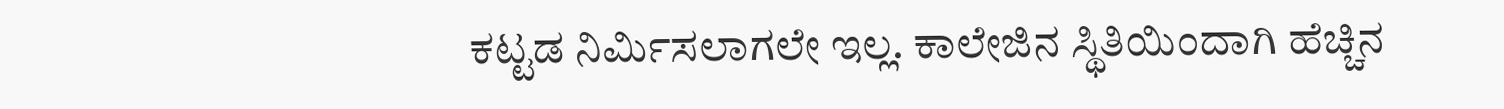ಕಟ್ಟಡ ನಿರ್ಮಿಸಲಾಗಲೇ ಇಲ್ಲ. ಕಾಲೇಜಿನ ಸ್ಥಿತಿಯಿಂದಾಗಿ ಹೆಚ್ಚಿನ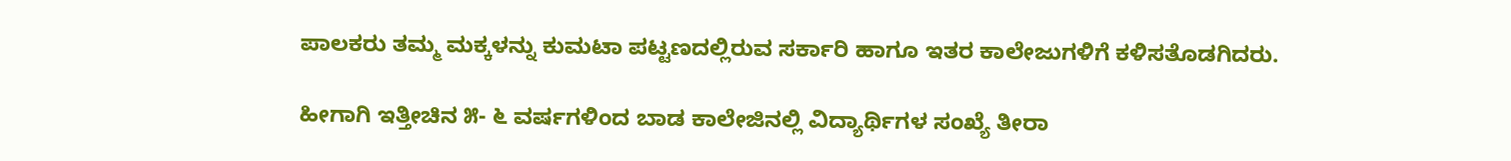ಪಾಲಕರು ತಮ್ಮ ಮಕ್ಕಳನ್ನು ಕುಮಟಾ ಪಟ್ಟಣದಲ್ಲಿರುವ ಸರ್ಕಾರಿ ಹಾಗೂ ಇತರ ಕಾಲೇಜುಗಳಿಗೆ ಕಳಿಸತೊಡಗಿದರು.

ಹೀಗಾಗಿ ಇತ್ತೀಚಿನ ೫- ೬ ವರ್ಷಗಳಿಂದ ಬಾಡ ಕಾಲೇಜಿನಲ್ಲಿ ವಿದ್ಯಾರ್ಥಿಗಳ ಸಂಖ್ಯೆ ತೀರಾ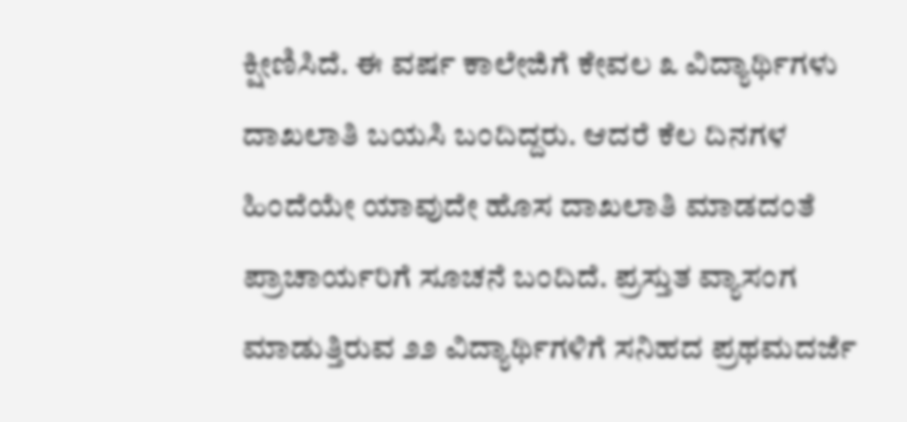ಕ್ಷೀಣಿಸಿದೆ. ಈ ವರ್ಷ ಕಾಲೇಜಿಗೆ ಕೇವಲ ೩ ವಿದ್ಯಾರ್ಥಿಗಳು ದಾಖಲಾತಿ ಬಯಸಿ ಬಂದಿದ್ದರು. ಆದರೆ ಕೆಲ ದಿನಗಳ ಹಿಂದೆಯೇ ಯಾವುದೇ ಹೊಸ ದಾಖಲಾತಿ ಮಾಡದಂತೆ ಪ್ರಾಚಾರ್ಯರಿಗೆ ಸೂಚನೆ ಬಂದಿದೆ. ಪ್ರಸ್ತುತ ವ್ಯಾಸಂಗ ಮಾಡುತ್ತಿರುವ ೨೨ ವಿದ್ಯಾರ್ಥಿಗಳಿಗೆ ಸನಿಹದ ಪ್ರಥಮದರ್ಜೆ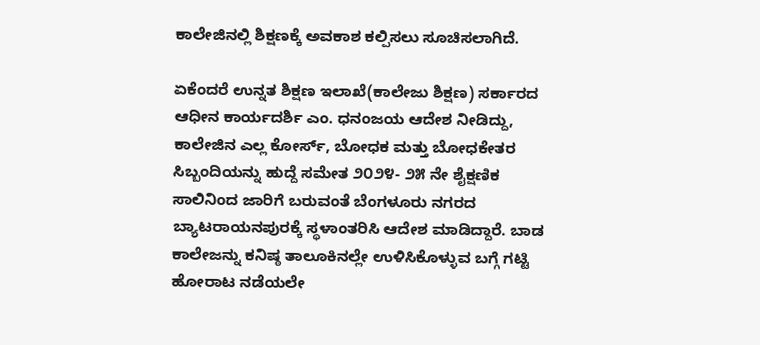ಕಾಲೇಜಿನಲ್ಲಿ ಶಿಕ್ಷಣಕ್ಕೆ ಅವಕಾಶ ಕಲ್ಪಿಸಲು ಸೂಚಿಸಲಾಗಿದೆ.

ಏಕೆಂದರೆ ಉನ್ನತ ಶಿಕ್ಷಣ ಇಲಾಖೆ(ಕಾಲೇಜು ಶಿಕ್ಷಣ) ಸರ್ಕಾರದ ಆಧೀನ ಕಾರ್ಯದರ್ಶಿ ಎಂ. ಧನಂಜಯ ಆದೇಶ ನೀಡಿದ್ದು, ಕಾಲೇಜಿನ ಎಲ್ಲ ಕೋರ್ಸ್, ಬೋಧಕ ಮತ್ತು ಬೋಧಕೇತರ ಸಿಬ್ಬಂದಿಯನ್ನು ಹುದ್ದೆ ಸಮೇತ ೨೦೨೪- ೨೫ ನೇ ಶೈಕ್ಷಣಿಕ ಸಾಲಿನಿಂದ ಜಾರಿಗೆ ಬರುವಂತೆ ಬೆಂಗಳೂರು ನಗರದ ಬ್ಯಾಟರಾಯನಪುರಕ್ಕೆ ಸ್ಥಳಾಂತರಿಸಿ ಆದೇಶ ಮಾಡಿದ್ದಾರೆ. ಬಾಡ ಕಾಲೇಜನ್ನು ಕನಿಷ್ಠ ತಾಲೂಕಿನಲ್ಲೇ ಉಳಿಸಿಕೊಳ್ಳುವ ಬಗ್ಗೆ ಗಟ್ಟಿ ಹೋರಾಟ ನಡೆಯಲೇ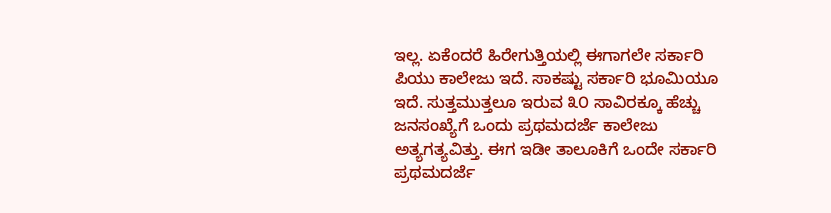ಇಲ್ಲ. ಏಕೆಂದರೆ ಹಿರೇಗುತ್ತಿಯಲ್ಲಿ ಈಗಾಗಲೇ ಸರ್ಕಾರಿ ಪಿಯು ಕಾಲೇಜು ಇದೆ. ಸಾಕಷ್ಟು ಸರ್ಕಾರಿ ಭೂಮಿಯೂ ಇದೆ. ಸುತ್ತಮುತ್ತಲೂ ಇರುವ ೩೦ ಸಾವಿರಕ್ಕೂ ಹೆಚ್ಚು ಜನಸಂಖ್ಯೆಗೆ ಒಂದು ಪ್ರಥಮದರ್ಜೆ ಕಾಲೇಜು ಅತ್ಯಗತ್ಯವಿತ್ತು. ಈಗ ಇಡೀ ತಾಲೂಕಿಗೆ ಒಂದೇ ಸರ್ಕಾರಿ ಪ್ರಥಮದರ್ಜೆ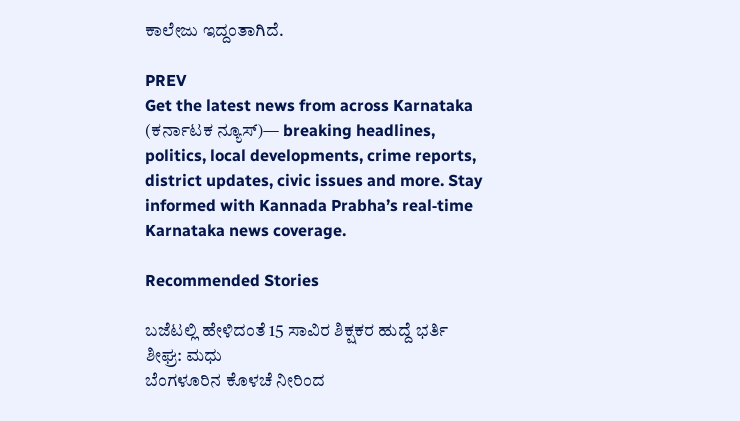ಕಾಲೇಜು ಇದ್ದಂತಾಗಿದೆ.

PREV
Get the latest news from across Karnataka (ಕರ್ನಾಟಕ ನ್ಯೂಸ್)— breaking headlines, politics, local developments, crime reports, district updates, civic issues and more. Stay informed with Kannada Prabha’s real‑time Karnataka news coverage.

Recommended Stories

ಬಜೆಟಲ್ಲಿ ಹೇಳಿದಂತೆ 15 ಸಾವಿರ ಶಿಕ್ಷಕರ ಹುದ್ದೆ ಭರ್ತಿ ಶೀಘ್ರ: ಮಧು
ಬೆಂಗಳೂರಿನ ಕೊಳಚೆ ನೀರಿಂದ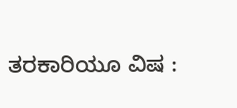ತರಕಾರಿಯೂ ವಿಷ :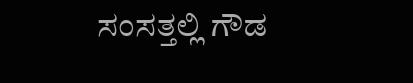ಸಂಸತ್ತಲ್ಲಿ ಗೌಡ